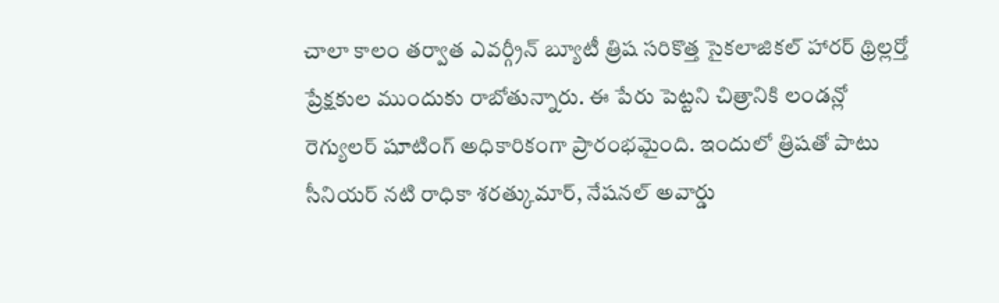చాలా కాలం తర్వాత ఎవర్గ్రీన్ బ్యూటీ త్రిష సరికొత్త సైకలాజికల్ హారర్ థ్రిల్లర్తో ప్రేక్షకుల ముందుకు రాబోతున్నారు. ఈ పేరు పెట్టని చిత్రానికి లండన్లో రెగ్యులర్ షూటింగ్ అధికారికంగా ప్రారంభమైంది. ఇందులో త్రిషతో పాటు సీనియర్ నటి రాధికా శరత్కుమార్, నేషనల్ అవార్డు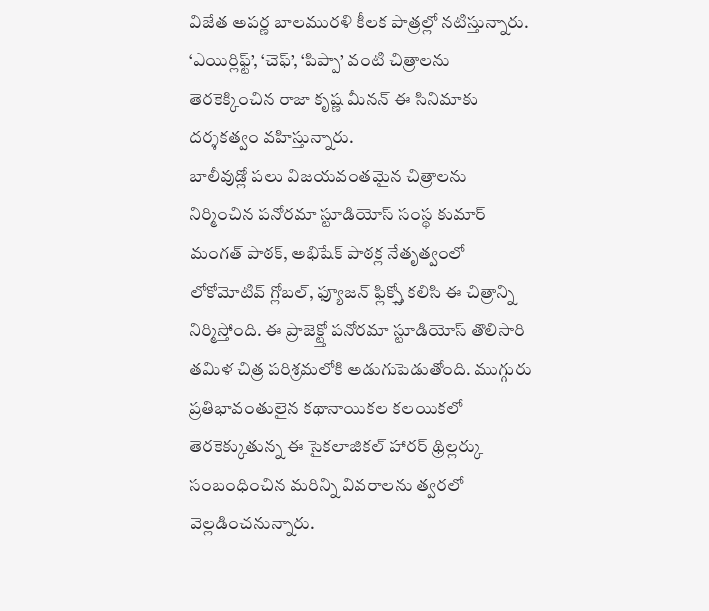విజేత అపర్ణ బాలమురళి కీలక పాత్రల్లో నటిస్తున్నారు. ‘ఎయిర్లిఫ్ట్’, ‘చెఫ్’, ‘పిప్పా’ వంటి చిత్రాలను తెరకెక్కించిన రాజా కృష్ణ మీనన్ ఈ సినిమాకు దర్శకత్వం వహిస్తున్నారు.
బాలీవుడ్లో పలు విజయవంతమైన చిత్రాలను నిర్మించిన పనోరమా స్టూడియోస్ సంస్థ కుమార్ మంగత్ పాఠక్, అభిషేక్ పాఠక్ల నేతృత్వంలో లోకోమోటివ్ గ్లోబల్, ఫ్యూజన్ ఫ్లిక్స్తో కలిసి ఈ చిత్రాన్ని నిర్మిస్తోంది. ఈ ప్రాజెక్ట్తో పనోరమా స్టూడియోస్ తొలిసారి తమిళ చిత్ర పరిశ్రమలోకి అడుగుపెడుతోంది. ముగ్గురు ప్రతిభావంతులైన కథానాయికల కలయికలో తెరకెక్కుతున్న ఈ సైకలాజికల్ హారర్ థ్రిల్లర్కు సంబంధించిన మరిన్ని వివరాలను త్వరలో వెల్లడించనున్నారు.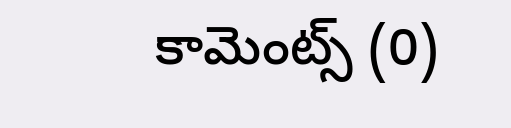కామెంట్స్ (0)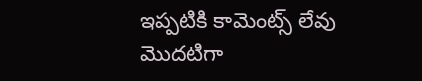ఇప్పటికి కామెంట్స్ లేవు
మొదటిగా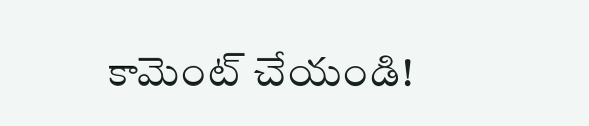కామెంట్ చేయండి!